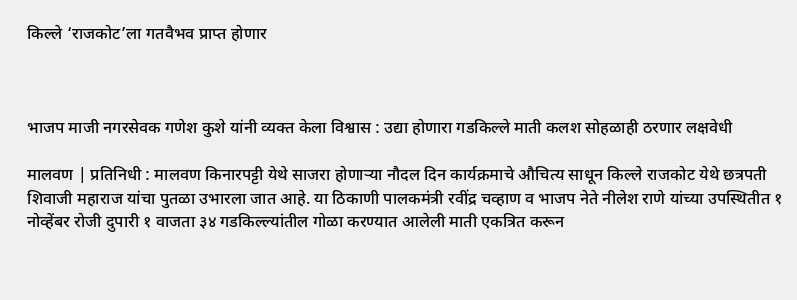किल्ले ‘राजकोट’ला गतवैभव प्राप्त होणार



भाजप माजी नगरसेवक गणेश कुशे यांनी व्यक्त केला विश्वास : उद्या होणारा गडकिल्ले माती कलश सोहळाही ठरणार लक्षवेधी

मालवण | प्रतिनिधी : मालवण किनारपट्टी येथे साजरा होणाऱ्या नौदल दिन कार्यक्रमाचे औचित्य साधून किल्ले राजकोट येथे छत्रपती शिवाजी महाराज यांचा पुतळा उभारला जात आहे. या ठिकाणी पालकमंत्री रवींद्र चव्हाण व भाजप नेते नीलेश राणे यांच्या उपस्थितीत १ नोव्हेंबर रोजी दुपारी १ वाजता ३४ गडकिल्ल्यांतील गोळा करण्यात आलेली माती एकत्रित करून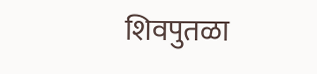शिवपुतळा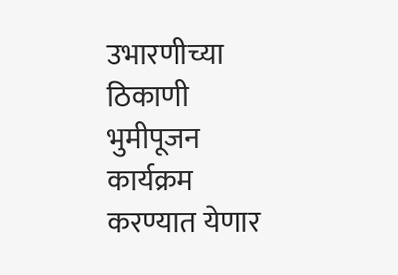उभारणीच्या ठिकाणी भुमीपूजन कार्यक्रम करण्यात येणार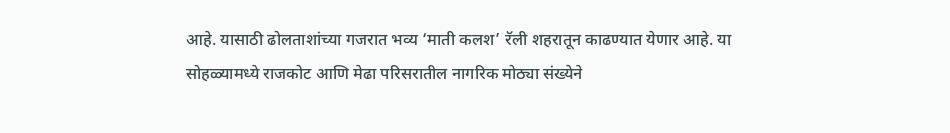आहे. यासाठी ढोलताशांच्या गजरात भव्य ‘माती कलश’ रॅली शहरातून काढण्यात येणार आहे. या सोहळ्यामध्ये राजकोट आणि मेढा परिसरातील नागरिक मोठ्या संख्येने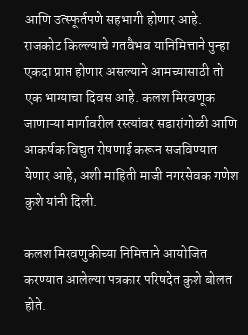आणि उत्स्फूर्तपणे सहभागी होणार आहे. राजकोट किल्ल्याचे गतवैभव यानिमित्ताने पुन्हा एकदा प्राप्त होणार असल्याने आमच्यासाठी तो एक भाग्याचा दिवस आहे. कलश मिरवणूक जाणाऱ्या मार्गावरील रस्त्यांवर सडारांगोळी आणि आकर्षक विद्युत रोषणाई करून सजविण्यात येणार आहे, अशी माहिती माजी नगरसेवक गणेश कुशे यांनी दिली.

कलश मिरवणुकीच्या निमित्ताने आयोजित करण्यात आलेल्या पत्रकार परिषदेत कुशे बोलत होते.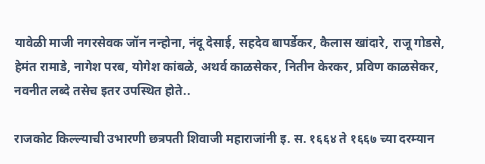यावेळी माजी नगरसेवक जॉन नन्होना, नंदू देसाई, सहदेव बापर्डेकर, कैलास खांदारे, राजू गोडसे, हेमंत रामाडे, नागेश परब, योगेश कांबळे, अथर्व काळसेकर, नितीन केरकर, प्रविण काळसेकर, नवनीत लब्दे तसेच इतर उपस्थित होते..

राजकोट किल्ल्याची उभारणी छत्रपती शिवाजी महाराजांनी इ. स. १६६४ ते १६६७ च्या दरम्यान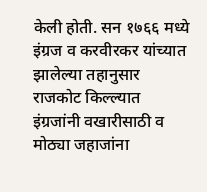केली होती. सन १७६६ मध्ये इंग्रज व करवीरकर यांच्यात झालेल्या तहानुसार राजकोट किल्ल्यात इंग्रजांनी वखारीसाठी व मोठ्या जहाजांना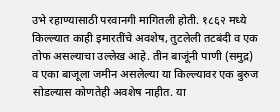उभे रहाण्यासाठी परवानगी मागितली होती. १८६२ मध्ये किल्ल्यात काही इमारतींचे अवशेष, तुटलेली तटबंदी व एक तोफ असल्याचा उल्लेख आहे. तीन बाजूंनी पाणी (समुद्र) व एका बाजूला जमीन असलेल्या या किल्ल्यावर एक बुरुज सोडल्यास कोणतेही अवशेष नाहीत. या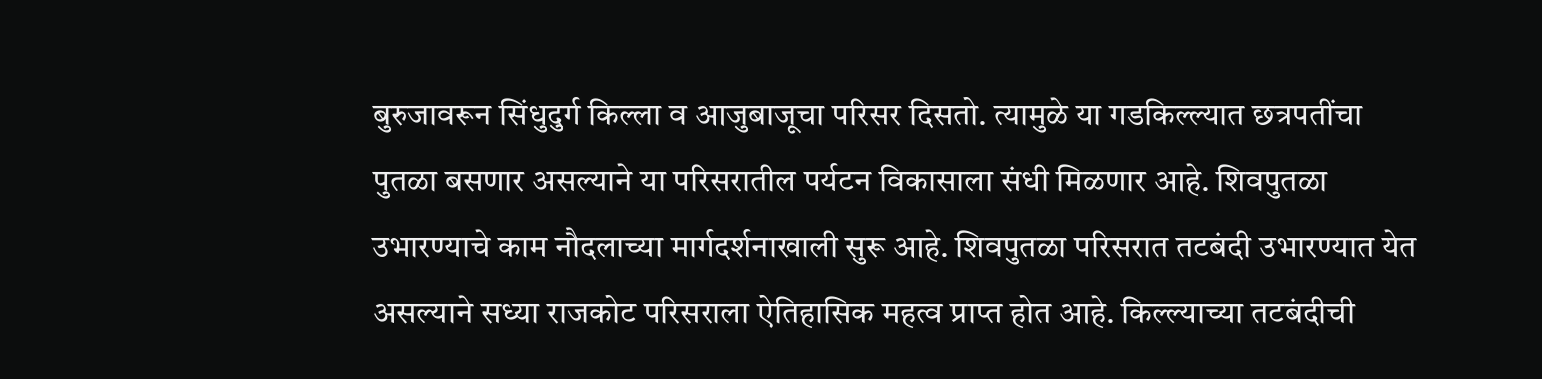बुरुजावरून सिंधुदुर्ग किल्ला व आजुबाजूचा परिसर दिसतो. त्यामुळे या गडकिल्ल्यात छत्रपतींचा पुतळा बसणार असल्याने या परिसरातील पर्यटन विकासाला संधी मिळणार आहे. शिवपुतळा उभारण्याचे काम नौदलाच्या मार्गदर्शनाखाली सुरू आहे. शिवपुतळा परिसरात तटबंदी उभारण्यात येत असल्याने सध्या राजकोट परिसराला ऐतिहासिक महत्व प्राप्त होत आहे. किल्ल्याच्या तटबंदीची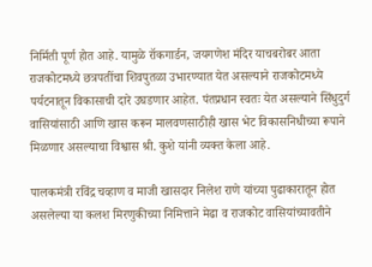निर्मिती पूर्ण होत आहे. यामुळे रॉकगार्डन, जयगणेश मंदिर याचबरोबर आता राजकोटमध्ये छत्रपतींचा शिवपुतळा उभारण्यात येत असल्याने राजकोटमध्ये पर्यटनातून विकासाची दारे उघडणार आहेत. पंतप्रधान स्वतः येत असल्याने सिंधुदुर्ग वासियांसाठी आणि खास करून मालवणसाठीही खास भेट विकासनिधीच्या रूपाने मिळणार असल्याचा विश्वास श्री. कुशे यांनी व्यक्त केला आहे.

पालकमंत्री रविंद्र चव्हाण व माजी खासदार निलेश राणे यांच्या पुढाकारातून होत असलेल्या या कलश मिरणुकीच्या निमित्ताने मेढा व राजकोट वासियांच्यावतीने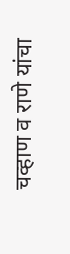चव्हाण व राणे यांचा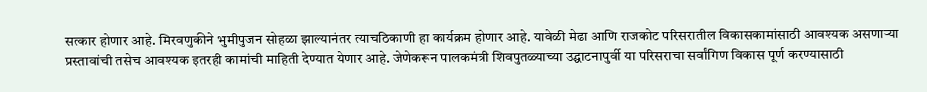सत्कार होणार आहे. मिरवणुकीने भुमीपुजन सोहळा झाल्यानंतर त्याचठिकाणी हा कार्यक्रम होणार आहे. यावेळी मेढा आणि राजकोट परिसरातील विकासकामांसाठी आवश्यक असणाऱ्या प्रस्तावांची तसेच आवश्यक इतरही कामांची माहिती देण्यात येणार आहे. जेणेकरून पालकमंत्री शिवपुतळ्याच्या उद्घाटनापुर्वी या परिसराचा सर्वांगिण विकास पूर्ण करण्यासाठी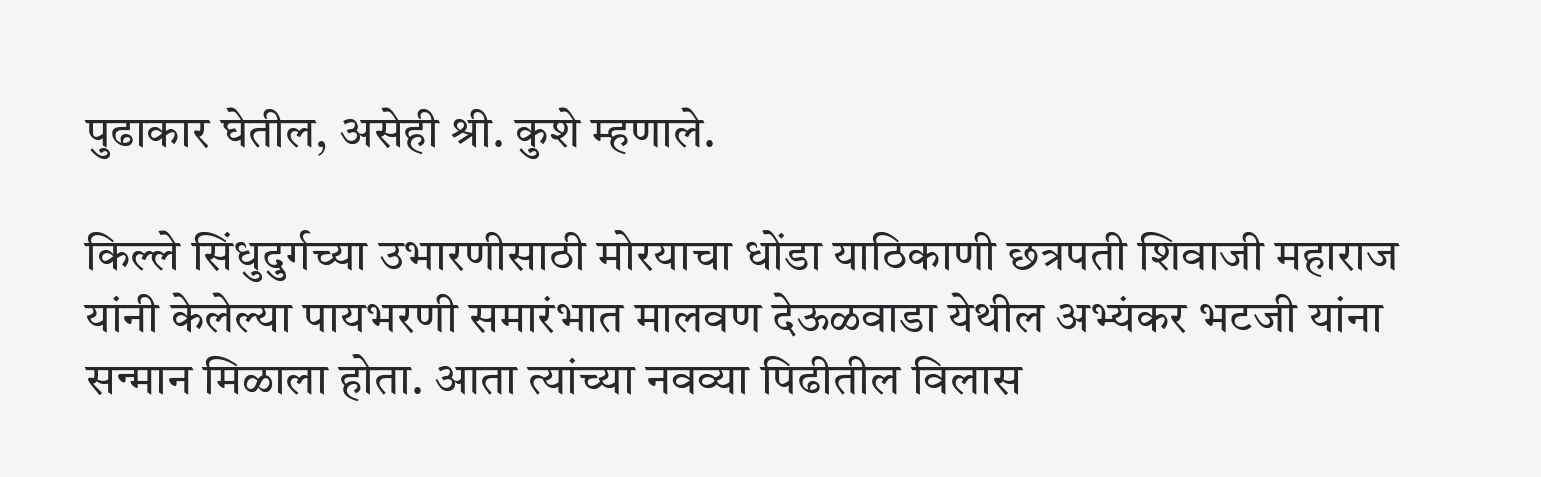पुढाकार घेतील, असेही श्री. कुशे म्हणाले.

किल्ले सिंधुदुर्गच्या उभारणीसाठी मोरयाचा धोंडा याठिकाणी छत्रपती शिवाजी महाराज यांनी केलेल्या पायभरणी समारंभात मालवण देऊळवाडा येथील अभ्यंकर भटजी यांना सन्मान मिळाला होता. आता त्यांच्या नवव्या पिढीतील विलास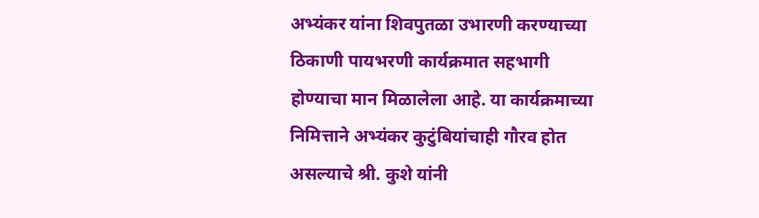अभ्यंकर यांना शिवपुतळा उभारणी करण्याच्या ठिकाणी पायभरणी कार्यक्रमात सहभागी होण्याचा मान मिळालेला आहे. या कार्यक्रमाच्या निमित्ताने अभ्यंकर कुटुंबियांचाही गौरव होत असल्याचे श्री. कुशे यांनी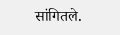सांगितले.